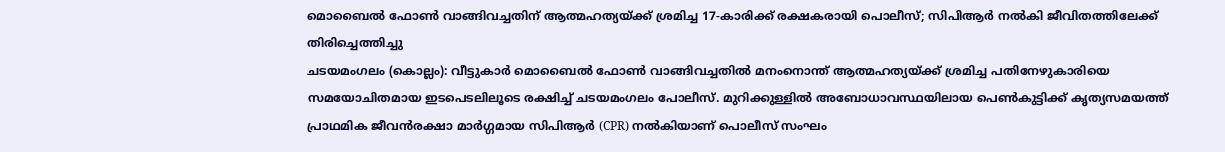മൊബൈൽ ഫോൺ വാങ്ങിവച്ചതിന് ആത്മഹത്യയ്ക്ക് ശ്രമിച്ച 17-കാരിക്ക് രക്ഷകരായി പൊലീസ്; സിപിആർ നൽകി ജീവിതത്തിലേക്ക് തിരിച്ചെത്തിച്ചു
ചടയമംഗലം (കൊല്ലം): വീട്ടുകാർ മൊബൈൽ ഫോൺ വാങ്ങിവച്ചതിൽ മനംനൊന്ത് ആത്മഹത്യയ്ക്ക് ശ്രമിച്ച പതിനേഴുകാരിയെ സമയോചിതമായ ഇടപെടലിലൂടെ രക്ഷിച്ച് ചടയമംഗലം പോലീസ്. മുറിക്കുള്ളിൽ അബോധാവസ്ഥയിലായ പെൺകുട്ടിക്ക് കൃത്യസമയത്ത് പ്രാഥമിക ജീവൻരക്ഷാ മാർഗ്ഗമായ സിപിആർ (CPR) നൽകിയാണ് പൊലീസ് സംഘം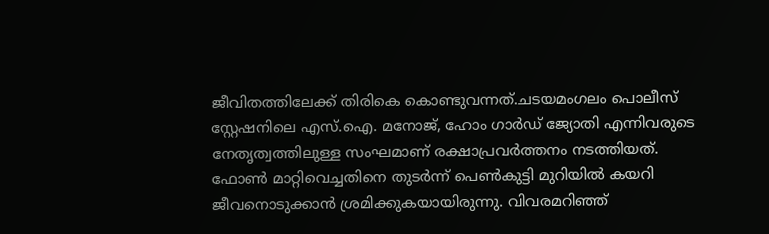ജീവിതത്തിലേക്ക് തിരികെ കൊണ്ടുവന്നത്.ചടയമംഗലം പൊലീസ് സ്റ്റേഷനിലെ എസ്.ഐ. മനോജ്, ഹോം ഗാർഡ് ജ്യോതി എന്നിവരുടെ നേതൃത്വത്തിലുള്ള സംഘമാണ് രക്ഷാപ്രവർത്തനം നടത്തിയത്. ഫോൺ മാറ്റിവെച്ചതിനെ തുടർന്ന് പെൺകുട്ടി മുറിയിൽ കയറി ജീവനൊടുക്കാൻ ശ്രമിക്കുകയായിരുന്നു. വിവരമറിഞ്ഞ്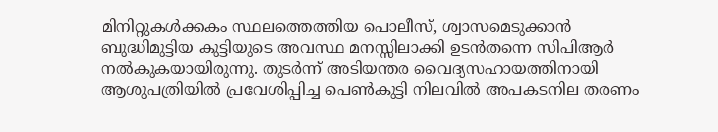മിനിറ്റുകൾക്കകം സ്ഥലത്തെത്തിയ പൊലീസ്, ശ്വാസമെടുക്കാൻ ബുദ്ധിമുട്ടിയ കുട്ടിയുടെ അവസ്ഥ മനസ്സിലാക്കി ഉടൻതന്നെ സിപിആർ നൽകുകയായിരുന്നു. തുടർന്ന് അടിയന്തര വൈദ്യസഹായത്തിനായി ആശുപത്രിയിൽ പ്രവേശിപ്പിച്ച പെൺകുട്ടി നിലവിൽ അപകടനില തരണം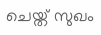ചെയ്ത് സുഖം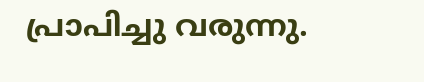പ്രാപിച്ചു വരുന്നു.